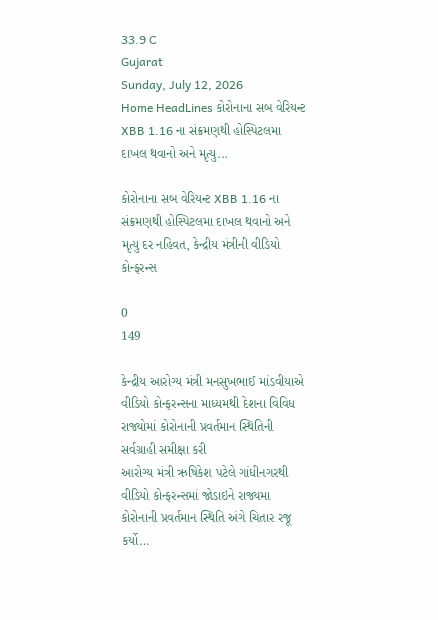33.9 C
Gujarat
Sunday, July 12, 2026
Home HeadLines કોરોનાના સબ વેરિયન્ટ XBB 1.16 ના સંક્રમણથી હોસ્પિટલમા દાખલ થવાનો અને મૃત્યુ...

કોરોનાના સબ વેરિયન્ટ XBB 1.16 ના સંક્રમણથી હોસ્પિટલમા દાખલ થવાનો અને મૃત્યુ દર નહિવત, કેન્દ્રીય મંત્રીની વીડિયો કોન્ફરન્સ

0
149

કેન્દ્રીય આરોગ્ય મંત્રી મનસુખભાઈ માંડવીયાએ વીડિયો કોન્ફરન્સના માધ્યમથી દેશના વિવિધ રાજ્યોમાં કોરોનાની પ્રવર્તમાન સ્થિતિની સર્વગ્રાહી સમીક્ષા કરી
આરોગ્ય મંત્રી ઋષિકેશ પટેલે ગાંધીનગરથી વીડિયો કોન્ફરન્સમાં જોડાઇને રાજ્યમા કોરોનાની પ્રવર્તમાન સ્થિતિ અંગે ચિતાર રજૂ કર્યો…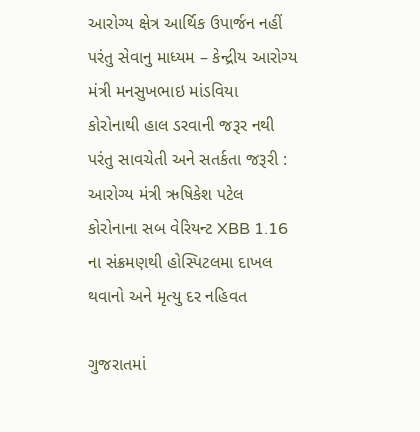આરોગ્ય ક્ષેત્ર આર્થિક ઉપાર્જન નહીં પરંતુ સેવાનુ માધ્યમ – કેન્દ્રીય આરોગ્ય મંત્રી મનસુખભાઇ માંડવિયા
કોરોનાથી હાલ ડરવાની જરૂર નથી પરંતુ સાવચેતી અને સતર્કતા જરૂરી : આરોગ્ય મંત્રી ઋષિકેશ પટેલ
કોરોનાના સબ વેરિયન્ટ XBB 1.16 ના સંક્રમણથી હોસ્પિટલમા દાખલ થવાનો અને મૃત્યુ દર નહિવત

ગુજરાતમાં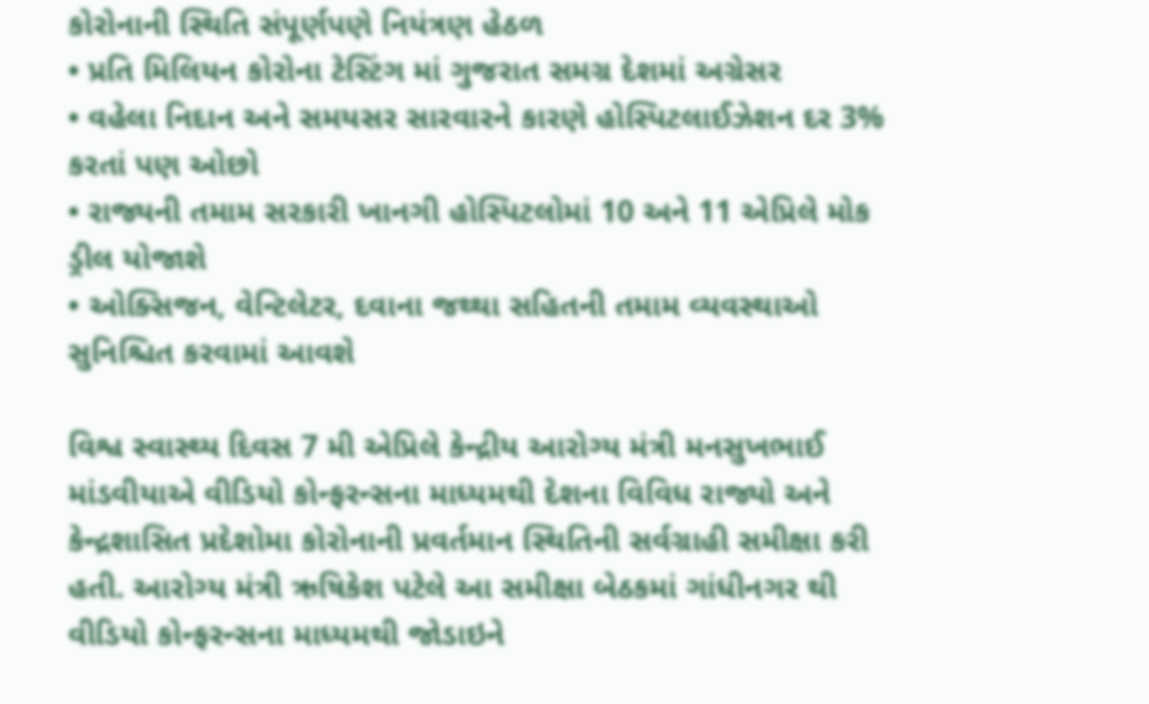કોરોનાની સ્થિતિ સંપૂર્ણપણે નિયંત્રણ હેઠળ
• પ્રતિ મિલિયન કોરોના ટેસ્ટિંગ માં ગુજરાત સમગ્ર દેશમાં અગ્રેસર
• વહેલા નિદાન અને સમયસર સારવારને કારણે હોસ્પિટલાઈઝેશન દર 3% કરતાં પણ ઓછો
• રાજ્યની તમામ સરકારી ખાનગી હોસ્પિટલોમાં 10 અને 11 એપ્રિલે મોક ડ્રીલ યોજાશે
• ઓક્સિજન, વેન્ટિલેટર, દવાના જથ્થા સહિતની તમામ વ્યવસ્થાઓ સુનિશ્ચિત કરવામાં આવશે

વિશ્વ સ્વાસ્થ્ય દિવસ 7 મી એપ્રિલે કેન્દ્રીય આરોગ્ય મંત્રી મનસુખભાઈ માંડવીયાએ વીડિયો કોન્ફરન્સના માધ્યમથી દેશના વિવિધ રાજ્યો અને કેન્દ્રશાસિત પ્રદેશોમા કોરોનાની પ્રવર્તમાન સ્થિતિની સર્વગ્રાહી સમીક્ષા કરી હતી. આરોગ્ય મંત્રી ઋષિકેશ પટેલે આ સમીક્ષા બેઠકમાં ગાંધીનગર થી વીડિયો કોન્ફરન્સના માધ્યમથી જોડાઇને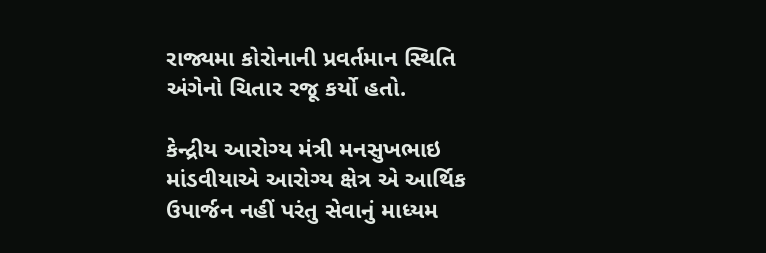રાજ્યમા કોરોનાની પ્રવર્તમાન સ્થિતિ અંગેનો ચિતાર રજૂ કર્યો હતો.

કેન્દ્રીય આરોગ્ય મંત્રી મનસુખભાઇ માંડવીયાએ આરોગ્ય ક્ષેત્ર એ આર્થિક ઉપાર્જન નહીં પરંતુ સેવાનું માધ્યમ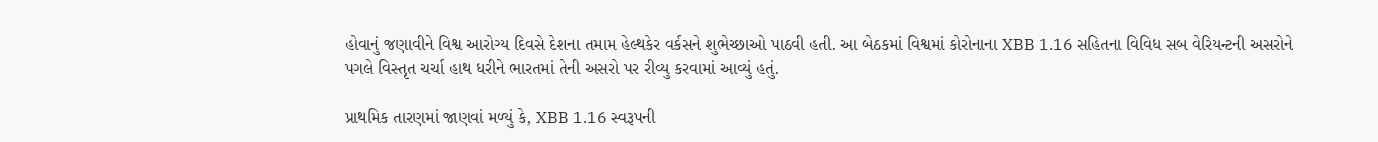હોવાનું જણાવીને વિશ્વ આરોગ્ય દિવસે દેશના તમામ હેલ્થકેર વર્કસને શુભેચ્છાઓ પાઠવી હતી. આ બેઠકમાં વિશ્વમાં કોરોનાના XBB 1.16 સહિતના વિવિધ સબ વેરિયન્ટની અસરોને પગલે વિસ્તૃત ચર્ચા હાથ ધરીને ભારતમાં તેની અસરો પર રીવ્યુ કરવામાં આવ્યું હતું.

પ્રાથમિક તારણમાં જાણવાં મળ્યું કે, XBB 1.16 સ્વરૂપની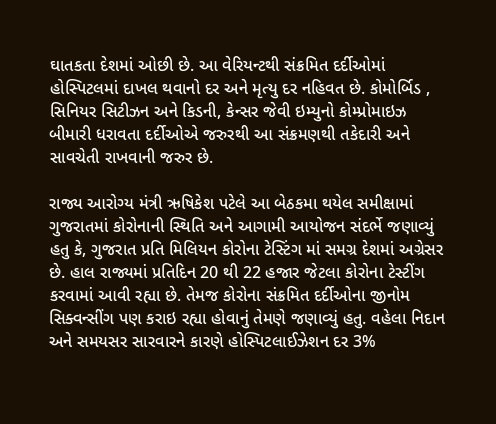ઘાતકતા દેશમાં ઓછી છે. આ વેરિયન્ટથી સંક્રમિત દર્દીઓમાં હોસ્પિટલમાં દાખલ થવાનો દર અને મૃત્યુ દર નહિવત છે. કોમોર્બિડ , સિનિયર સિટીઝન અને કિડની, કેન્સર જેવી ઇમ્યુનો કોમ્પ્રોમાઇઝ બીમારી ધરાવતા દર્દીઓએ જરુરથી આ સંક્રમણથી તકેદારી અને સાવચેતી રાખવાની જરુર છે.

રાજ્ય આરોગ્ય મંત્રી ઋષિકેશ પટેલે આ બેઠકમા થયેલ સમીક્ષામાં ગુજરાતમાં કોરોનાની સ્થિતિ અને આગામી આયોજન સંદર્ભે જણાવ્યું હતુ કે, ગુજરાત પ્રતિ મિલિયન કોરોના ટેસ્ટિંગ માં સમગ્ર દેશમાં અગ્રેસર છે. હાલ રાજ્યમાં પ્રતિદિન 20 થી 22 હજાર જેટલા કોરોના ટેસ્ટીંગ કરવામાં આવી રહ્યા છે. તેમજ કોરોના સંક્રમિત દર્દીઓના જીનોમ સિક્વન્સીંગ પણ કરાઇ રહ્યા હોવાનું તેમણે જણાવ્યું હતુ. વહેલા નિદાન અને સમયસર સારવારને કારણે હોસ્પિટલાઈઝેશન દર 3%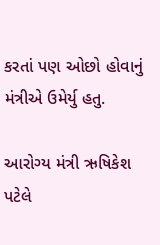કરતાં પણ ઓછો હોવાનું મંત્રીએ ઉમેર્યુ હતુ.

આરોગ્ય મંત્રી ઋષિકેશ પટેલે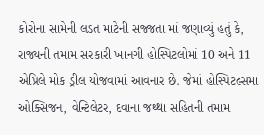કોરોના સામેની લડત માટેની સજ્જતા માં જણાવ્યું હતું કે, રાજ્યની તમામ સરકારી ખાનગી હોસ્પિટલોમાં 10 અને 11 એપ્રિલે મોક ડ્રીલ યોજવામાં આવનાર છે. જેમાં હોસ્પિટલ્સમા ઓક્સિજન, વેન્ટિલેટર, દવાના જથ્થા સહિતની તમામ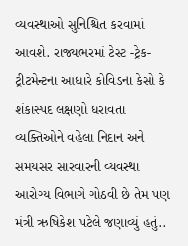વ્યવસ્થાઓ સુનિશ્ચિત કરવામાં આવશે. રાજ્યભરમાં ટેસ્ટ -ટ્રેક- ટ્રીટમેન્ટના આધારે કોવિડના કેસો કે શંકાસ્પદ લક્ષણો ધરાવતા વ્યક્તિઓને વહેલા નિદાન અને સમયસર સારવારની વ્યવસ્થા આરોગ્ય વિભાગે ગોઠવી છે તેમ પણ મંત્રી ઋષિકેશ પટેલે જણાવ્યું હતું..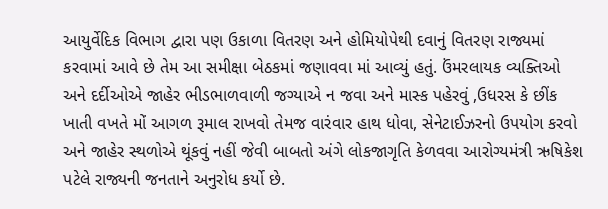આયુર્વેદિક વિભાગ દ્વારા પણ ઉકાળા વિતરણ અને હોમિયોપેથી દવાનું વિતરણ રાજ્યમાં કરવામાં આવે છે તેમ આ સમીક્ષા બેઠકમાં જણાવવા માં આવ્યું હતું. ઉંમરલાયક વ્યક્તિઓ અને દર્દીઓએ જાહેર ભીડભાળવાળી જગ્યાએ ન જવા અને માસ્ક પહેરવું ,ઉધરસ કે છીંક ખાતી વખતે મોં આગળ રૂમાલ રાખવો તેમજ વારંવાર હાથ ધોવા, સેનેટાઈઝરનો ઉપયોગ કરવો અને જાહેર સ્થળોએ થૂંકવું નહીં જેવી બાબતો અંગે લોકજાગૃતિ કેળવવા આરોગ્યમંત્રી ઋષિકેશ પટેલે રાજ્યની જનતાને અનુરોધ કર્યો છે.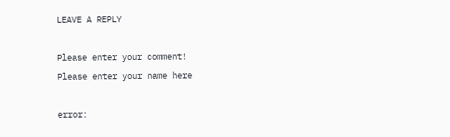LEAVE A REPLY

Please enter your comment!
Please enter your name here

error: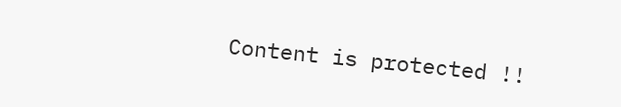Content is protected !!